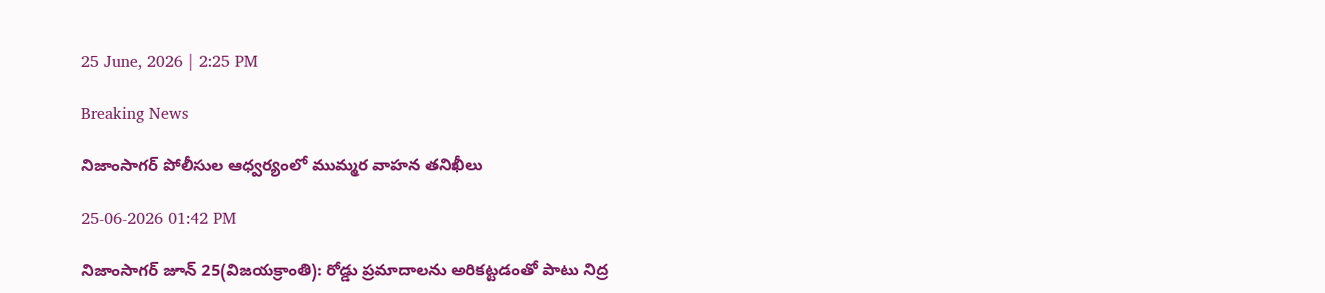25 June, 2026 | 2:25 PM

Breaking News

నిజాంసాగర్ పోలీసుల ఆధ్వర్యంలో ముమ్మర వాహన తనిఖీలు

25-06-2026 01:42 PM

నిజాంసాగర్ జూన్ 25(విజయక్రాంతి): రోడ్డు ప్రమాదాలను అరికట్టడంతో పాటు నిద్ర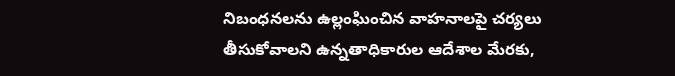నిబంధనలను ఉల్లంఘించిన వాహనాలపై చర్యలు తీసుకోవాలని ఉన్నతాధికారుల ఆదేశాల మేరకు,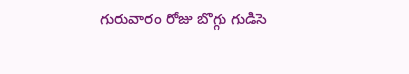గురువారం రోజు బొగ్గు గుడిసె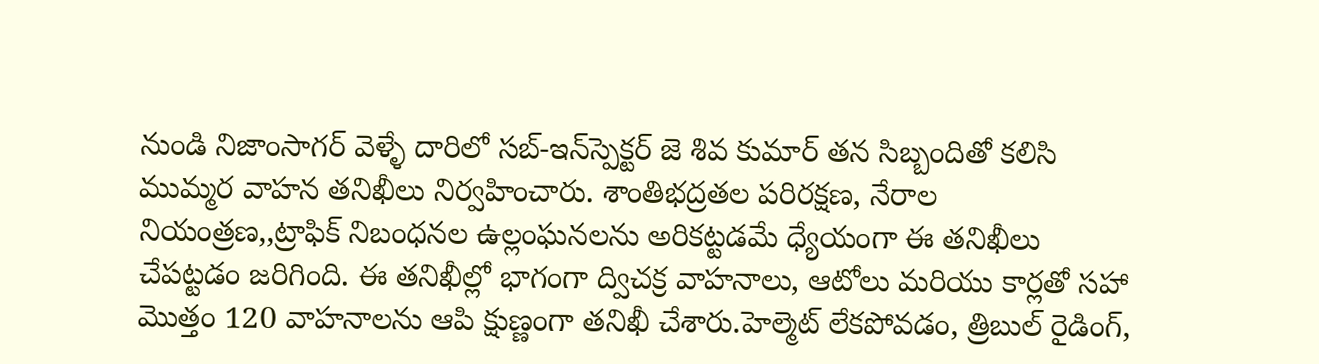నుండి నిజాంసాగర్ వెళ్ళే దారిలో సబ్-ఇన్‌స్పెక్టర్ జె శివ కుమార్ తన సిబ్బందితో కలిసి ముమ్మర వాహన తనిఖీలు నిర్వహించారు. శాంతిభద్రతల పరిరక్షణ, నేరాల నియంత్రణ,,ట్రాఫిక్ నిబంధనల ఉల్లంఘనలను అరికట్టడమే ధ్యేయంగా ఈ తనిఖీలు చేపట్టడం జరిగింది. ఈ తనిఖీల్లో భాగంగా ద్విచక్ర వాహనాలు, ఆటోలు మరియు కార్లతో సహా మొత్తం 120 వాహనాలను ఆపి క్షుణ్ణంగా తనిఖీ చేశారు.హెల్మెట్ లేకపోవడం, త్రిబుల్ రైడింగ్,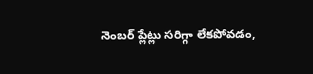నెంబర్ ప్లేట్లు సరిగ్గా లేకపోవడం,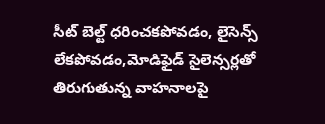సీట్ బెల్ట్ ధరించకపోవడం, లైసెన్స్ లేకపోవడం,మోడిఫైడ్ సైలెన్సర్లతో తిరుగుతున్న వాహనాలపై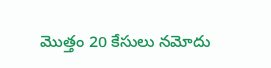మొత్తం 20 కేసులు నమోదు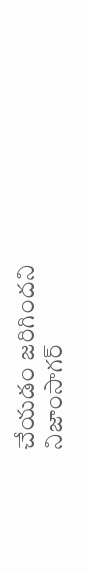చేయడం జరిగిందని నిజాంసాగర్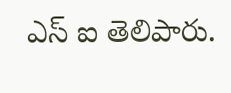ఎస్ ఐ తెలిపారు.